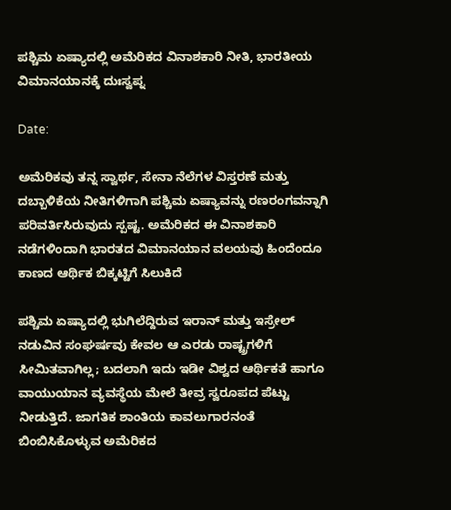ಪಶ್ಚಿಮ ಏಷ್ಯಾದಲ್ಲಿ ಅಮೆರಿಕದ ವಿನಾಶಕಾರಿ ನೀತಿ, ಭಾರತೀಯ ವಿಮಾನಯಾನಕ್ಕೆ ದುಃಸ್ವಪ್ನ

Date:

ಅಮೆರಿಕವು ತನ್ನ ಸ್ವಾರ್ಥ, ಸೇನಾ ನೆಲೆಗಳ ವಿಸ್ತರಣೆ ಮತ್ತು ದಬ್ಬಾಳಿಕೆಯ ನೀತಿಗಳಿಗಾಗಿ ಪಶ್ಚಿಮ ಏಷ್ಯಾವನ್ನು ರಣರಂಗವನ್ನಾಗಿ ಪರಿವರ್ತಿಸಿರುವುದು ಸ್ಪಷ್ಟ. ಅಮೆರಿಕದ ಈ ವಿನಾಶಕಾರಿ ನಡೆಗಳಿಂದಾಗಿ ಭಾರತದ ವಿಮಾನಯಾನ ವಲಯವು ಹಿಂದೆಂದೂ ಕಾಣದ ಆರ್ಥಿಕ ಬಿಕ್ಕಟ್ಟಿಗೆ ಸಿಲುಕಿದೆ

ಪಶ್ಚಿಮ ಏಷ್ಯಾದಲ್ಲಿ ಭುಗಿಲೆದ್ದಿರುವ ಇರಾನ್ ಮತ್ತು ಇಸ್ರೇಲ್ ನಡುವಿನ ಸಂಘರ್ಷವು ಕೇವಲ ಆ ಎರಡು ರಾಷ್ಟ್ರಗಳಿಗೆ ಸೀಮಿತವಾಗಿಲ್ಲ; ಬದಲಾಗಿ ಇದು ಇಡೀ ವಿಶ್ವದ ಆರ್ಥಿಕತೆ ಹಾಗೂ ವಾಯುಯಾನ ವ್ಯವಸ್ಥೆಯ ಮೇಲೆ ತೀವ್ರ ಸ್ವರೂಪದ ಪೆಟ್ಟು ನೀಡುತ್ತಿದೆ. ಜಾಗತಿಕ ಶಾಂತಿಯ ಕಾವಲುಗಾರನಂತೆ ಬಿಂಬಿಸಿಕೊಳ್ಳುವ ಅಮೆರಿಕದ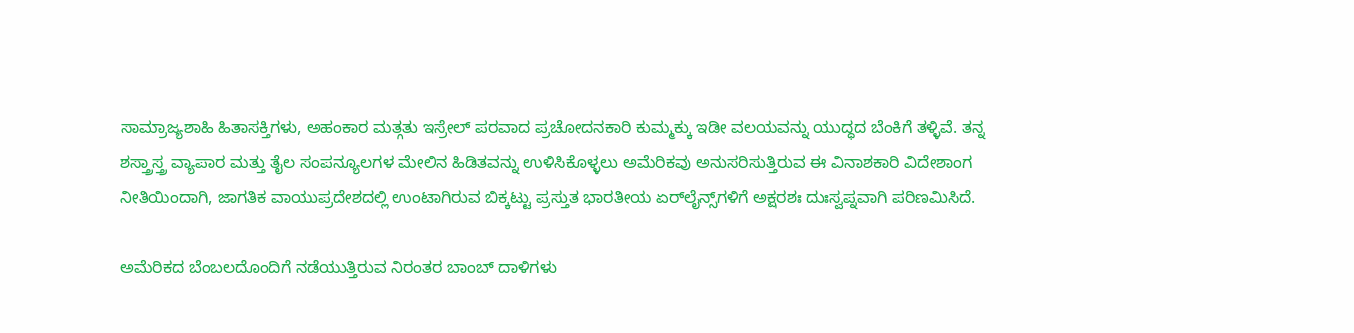ಸಾಮ್ರಾಜ್ಯಶಾಹಿ ಹಿತಾಸಕ್ತಿಗಳು, ಅಹಂಕಾರ ಮತ್ಗತು ಇಸ್ರೇಲ್‌ ಪರವಾದ ಪ್ರಚೋದನಕಾರಿ ಕುಮ್ಮಕ್ಕು ಇಡೀ ವಲಯವನ್ನು ಯುದ್ಧದ ಬೆಂಕಿಗೆ ತಳ್ಳಿವೆ. ತನ್ನ ಶಸ್ತ್ರಾಸ್ತ್ರ ವ್ಯಾಪಾರ ಮತ್ತು ತೈಲ ಸಂಪನ್ಯೂಲಗಳ ಮೇಲಿನ ಹಿಡಿತವನ್ನು ಉಳಿಸಿಕೊಳ್ಳಲು ಅಮೆರಿಕವು ಅನುಸರಿಸುತ್ತಿರುವ ಈ ವಿನಾಶಕಾರಿ ವಿದೇಶಾಂಗ ನೀತಿಯಿಂದಾಗಿ, ಜಾಗತಿಕ ವಾಯುಪ್ರದೇಶದಲ್ಲಿ ಉಂಟಾಗಿರುವ ಬಿಕ್ಕಟ್ಟು ಪ್ರಸ್ತುತ ಭಾರತೀಯ ಏರ್‌ಲೈನ್ಸ್‌ಗಳಿಗೆ ಅಕ್ಷರಶಃ ದುಃಸ್ವಪ್ನವಾಗಿ ಪರಿಣಮಿಸಿದೆ.

ಅಮೆರಿಕದ ಬೆಂಬಲದೊಂದಿಗೆ ನಡೆಯುತ್ತಿರುವ ನಿರಂತರ ಬಾಂಬ್ ದಾಳಿಗಳು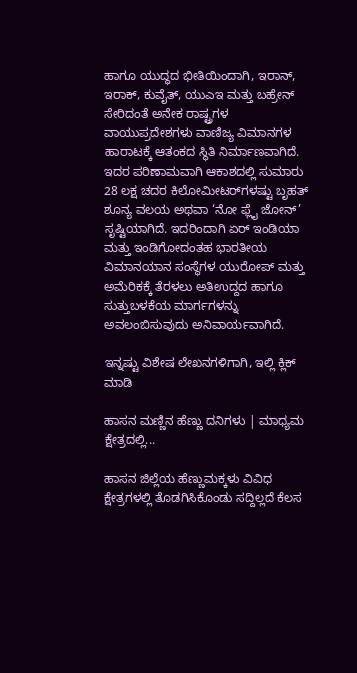ಹಾಗೂ ಯುದ್ಧದ ಭೀತಿಯಿಂದಾಗಿ, ಇರಾನ್‌, ಇರಾಕ್‌, ಕುವೈತ್, ಯುಎಇ ಮತ್ತು ಬಹ್ರೇನ್‌ ಸೇರಿದಂತೆ ಅನೇಕ ರಾಷ್ಟ್ರಗಳ ವಾಯುಪ್ರದೇಶಗಳು ವಾಣಿಜ್ಯ ವಿಮಾನಗಳ ಹಾರಾಟಕ್ಕೆ ಆತಂಕದ ಸ್ಥಿತಿ ನಿರ್ಮಾಣವಾಗಿದೆ. ಇದರ ಪರಿಣಾಮವಾಗಿ ಆಕಾಶದಲ್ಲಿ ಸುಮಾರು 28 ಲಕ್ಷ ಚದರ ಕಿಲೋಮೀಟರ್‌ಗಳಷ್ಟು ಬೃಹತ್ ಶೂನ್ಯ ವಲಯ ಅಥವಾ ‘ನೋ ಫ್ಲೈ ಜೋನ್’ ಸೃಷ್ಟಿಯಾಗಿದೆ. ಇದರಿಂದಾಗಿ ಏರ್ ಇಂಡಿಯಾ ಮತ್ತು ಇಂಡಿಗೋದಂತಹ ಭಾರತೀಯ ವಿಮಾನಯಾನ ಸಂಸ್ಥೆಗಳ ಯುರೋಪ್‌ ಮತ್ತು ಅಮೆರಿಕಕ್ಕೆ ತೆರಳಲು ಅತಿಉದ್ದದ ಹಾಗೂ ಸುತ್ತುಬಳಕೆಯ ಮಾರ್ಗಗಳನ್ನು ಅವಲಂಬಿಸುವುದು ಅನಿವಾರ್ಯವಾಗಿದೆ.

ಇನ್ನಷ್ಟು ವಿಶೇಷ ಲೇಖನಗಳಿಗಾಗಿ, ಇಲ್ಲಿ ಕ್ಲಿಕ್ ಮಾಡಿ

ಹಾಸನ ಮಣ್ಣಿನ ಹೆಣ್ಣು ದನಿಗಳು | ಮಾಧ್ಯಮ ಕ್ಷೇತ್ರದಲ್ಲಿ...

ಹಾಸನ ಜಿಲ್ಲೆಯ ಹೆಣ್ಣುಮಕ್ಕಳು ವಿವಿಧ ಕ್ಷೇತ್ರಗಳಲ್ಲಿ ತೊಡಗಿಸಿಕೊಂಡು ಸದ್ದಿಲ್ಲದೆ ಕೆಲಸ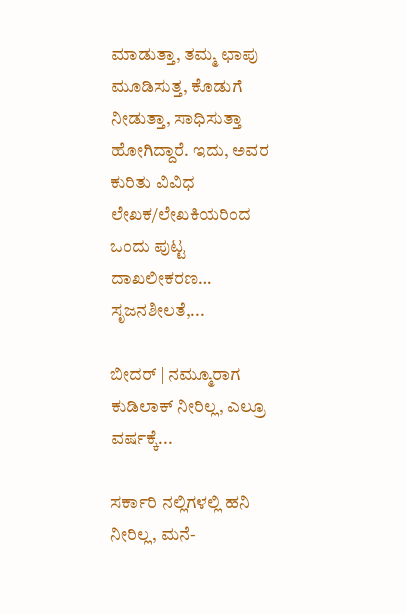ಮಾಡುತ್ತಾ, ತಮ್ಮ ಛಾಪು ಮೂಡಿಸುತ್ತ, ಕೊಡುಗೆ ನೀಡುತ್ತಾ, ಸಾಧಿಸುತ್ತಾ ಹೋಗಿದ್ದಾರೆ. ಇದು, ಅವರ ಕುರಿತು ವಿವಿಧ ಲೇಖಕ/ಲೇಖಕಿಯರಿಂದ ಒಂದು ಪುಟ್ಟ ದಾಖಲೀಕರಣ… ಸೃಜನಶೀಲತೆ,...

ಬೀದರ್ | ನಮ್ಮೂರಾಗ ಕುಡಿಲಾಕ್ ನೀರಿಲ್ಲ, ಎಲ್ರೂ ವರ್ಷಕ್ಕೆ...

ಸರ್ಕಾರಿ ನಲ್ಲಿಗಳಲ್ಲಿ ಹನಿ ನೀರಿಲ್ಲ, ಮನೆ-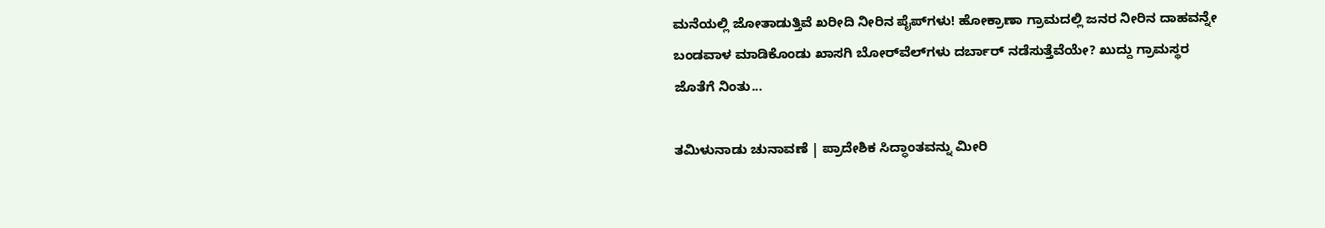ಮನೆಯಲ್ಲಿ ಜೋತಾಡುತ್ತಿವೆ ಖರೀದಿ ನೀರಿನ ಪೈಪ್‌ಗಳು! ಹೋಕ್ರಾಣಾ ಗ್ರಾಮದಲ್ಲಿ ಜನರ ನೀರಿನ ದಾಹವನ್ನೇ ಬಂಡವಾಳ ಮಾಡಿಕೊಂಡು ಖಾಸಗಿ ಬೋರ್‌ವೆಲ್‌ಗಳು ದರ್ಬಾರ್‌ ನಡೆಸುತ್ತೆವೆಯೇ? ಖುದ್ದು ಗ್ರಾಮಸ್ಥರ ಜೊತೆಗೆ ನಿಂತು...

ತಮಿಳುನಾಡು ಚುನಾವಣೆ | ಪ್ರಾದೇಶಿಕ ಸಿದ್ಧಾಂತವನ್ನು ಮೀರಿ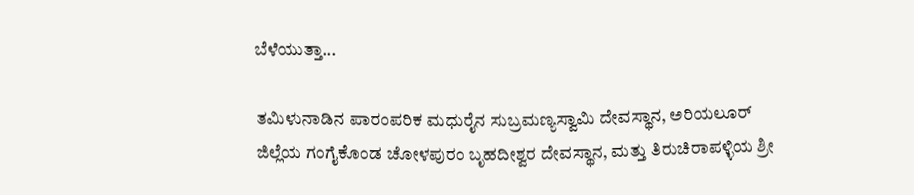ಬೆಳೆಯುತ್ತಾ...

ತಮಿಳುನಾಡಿನ ಪಾರಂಪರಿಕ ಮಧುರೈನ ಸುಬ್ರಮಣ್ಯಸ್ವಾಮಿ ದೇವಸ್ಥಾನ, ಅರಿಯಲೂರ್ ಜಿಲ್ಲೆಯ ಗಂಗೈಕೊಂಡ ಚೋಳಪುರಂ ಬೃಹದೀಶ್ವರ ದೇವಸ್ಥಾನ, ಮತ್ತು ತಿರುಚಿರಾಪಳ್ಳಿಯ ಶ್ರೀ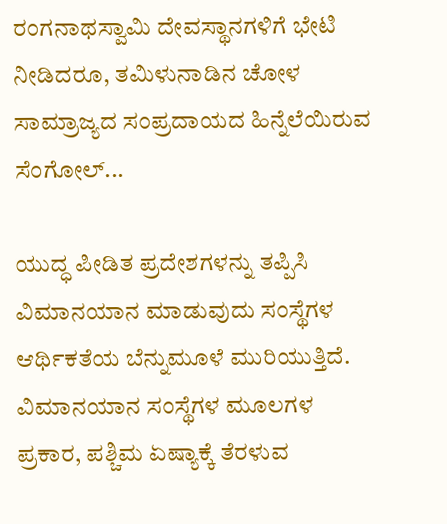ರಂಗನಾಥಸ್ವಾಮಿ ದೇವಸ್ಥಾನಗಳಿಗೆ ಭೇಟಿ ನೀಡಿದರೂ, ತಮಿಳುನಾಡಿನ ಚೋಳ ಸಾಮ್ರಾಜ್ಯದ ಸಂಪ್ರದಾಯದ ಹಿನ್ನೆಲೆಯಿರುವ ಸೆಂಗೋಲ್...

ಯುದ್ಧ ಪೀಡಿತ ಪ್ರದೇಶಗಳನ್ನು ತಪ್ಪಿಸಿ ವಿಮಾನಯಾನ ಮಾಡುವುದು ಸಂಸ್ಥೆಗಳ ಆರ್ಥಿಕತೆಯ ಬೆನ್ನುಮೂಳೆ ಮುರಿಯುತ್ತಿದೆ.  ವಿಮಾನಯಾನ ಸಂಸ್ಥೆಗಳ ಮೂಲಗಳ ಪ್ರಕಾರ, ಪಶ್ಚಿಮ ಏಷ್ಯಾಕ್ಕೆ ತೆರಳುವ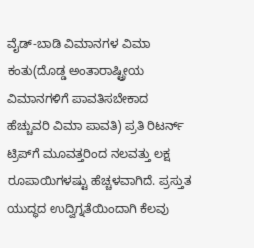ವೈಡ್‌-ಬಾಡಿ ವಿಮಾನಗಳ ವಿಮಾ ಕಂತು(ದೊಡ್ಡ ಅಂತಾರಾಷ್ಟ್ರೀಯ ವಿಮಾನಗಳಿಗೆ ಪಾವತಿಸಬೇಕಾದ ಹೆಚ್ಚುವರಿ ವಿಮಾ ಪಾವತಿ) ಪ್ರತಿ ರಿಟರ್ನ್ ಟ್ರಿಪ್‌ಗೆ ಮೂವತ್ತರಿಂದ ನಲವತ್ತು ಲಕ್ಷ ರೂಪಾಯಿಗಳಷ್ಟು ಹೆಚ್ಚಳವಾಗಿದೆ. ಪ್ರಸ್ತುತ ಯುದ್ಧದ ಉದ್ವಿಗ್ನತೆಯಿಂದಾಗಿ ಕೆಲವು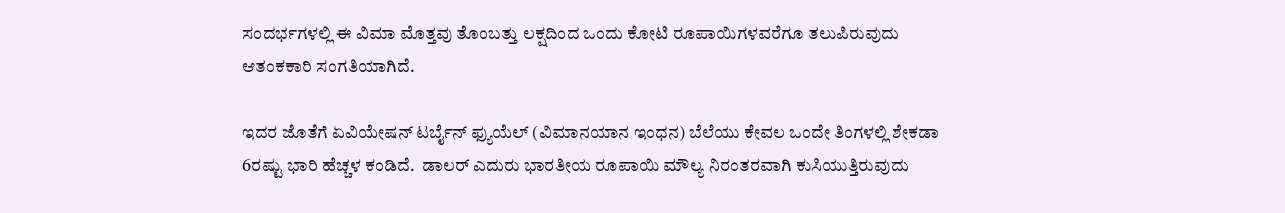ಸಂದರ್ಭಗಳಲ್ಲಿ ಈ ವಿಮಾ ಮೊತ್ತವು ತೊಂಬತ್ತು ಲಕ್ಷದಿಂದ ಒಂದು ಕೋಟಿ ರೂಪಾಯಿಗಳವರೆಗೂ ತಲುಪಿರುವುದು ಆತಂಕಕಾರಿ ಸಂಗತಿಯಾಗಿದೆ.

ಇದರ ಜೊತೆಗೆ ಏವಿಯೇಷನ್ ಟರ್ಬೈನ್ ಫ್ಯುಯೆಲ್ (ವಿಮಾನಯಾನ ಇಂಧನ) ಬೆಲೆಯು ಕೇವಲ ಒಂದೇ ತಿಂಗಳಲ್ಲಿ ಶೇಕಡಾ 6ರಷ್ಟು ಭಾರಿ ಹೆಚ್ಚಳ ಕಂಡಿದೆ.  ಡಾಲರ್ ಎದುರು ಭಾರತೀಯ ರೂಪಾಯಿ ಮೌಲ್ಯ ನಿರಂತರವಾಗಿ ಕುಸಿಯುತ್ತಿರುವುದು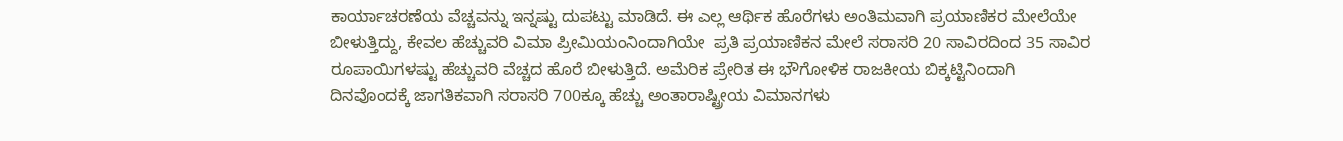ಕಾರ್ಯಾಚರಣೆಯ ವೆಚ್ಚವನ್ನು ಇನ್ನಷ್ಟು ದುಪಟ್ಟು ಮಾಡಿದೆ. ಈ ಎಲ್ಲ ಆರ್ಥಿಕ ಹೊರೆಗಳು ಅಂತಿಮವಾಗಿ ಪ್ರಯಾಣಿಕರ ಮೇಲೆಯೇ ಬೀಳುತ್ತಿದ್ದು, ಕೇವಲ ಹೆಚ್ಚುವರಿ ವಿಮಾ ಪ್ರೀಮಿಯಂನಿಂದಾಗಿಯೇ  ಪ್ರತಿ ಪ್ರಯಾಣಿಕನ ಮೇಲೆ ಸರಾಸರಿ 20 ಸಾವಿರದಿಂದ 35 ಸಾವಿರ ರೂಪಾಯಿಗಳಷ್ಟು ಹೆಚ್ಚುವರಿ ವೆಚ್ಚದ ಹೊರೆ ಬೀಳುತ್ತಿದೆ. ಅಮೆರಿಕ ಪ್ರೇರಿತ ಈ ಭೌಗೋಳಿಕ ರಾಜಕೀಯ ಬಿಕ್ಕಟ್ಟಿನಿಂದಾಗಿ ದಿನವೊಂದಕ್ಕೆ ಜಾಗತಿಕವಾಗಿ ಸರಾಸರಿ 700ಕ್ಕೂ ಹೆಚ್ಚು ಅಂತಾರಾಷ್ಟ್ರೀಯ ವಿಮಾನಗಳು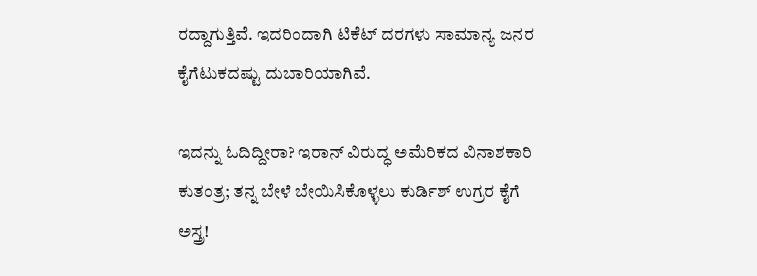ರದ್ದಾಗುತ್ತಿವೆ. ಇದರಿಂದಾಗಿ ಟಿಕೆಟ್ ದರಗಳು ಸಾಮಾನ್ಯ ಜನರ ಕೈಗೆಟುಕದಷ್ಟು ದುಬಾರಿಯಾಗಿವೆ.

ಇದನ್ನು ಓದಿದ್ದೀರಾ? ಇರಾನ್ ವಿರುದ್ಧ ಅಮೆರಿಕದ ವಿನಾಶಕಾರಿ ಕುತಂತ್ರ; ತನ್ನ ಬೇಳೆ ಬೇಯಿಸಿಕೊಳ್ಳಲು ಕುರ್ಡಿಶ್ ಉಗ್ರರ ಕೈಗೆ ಅಸ್ತ್ರ!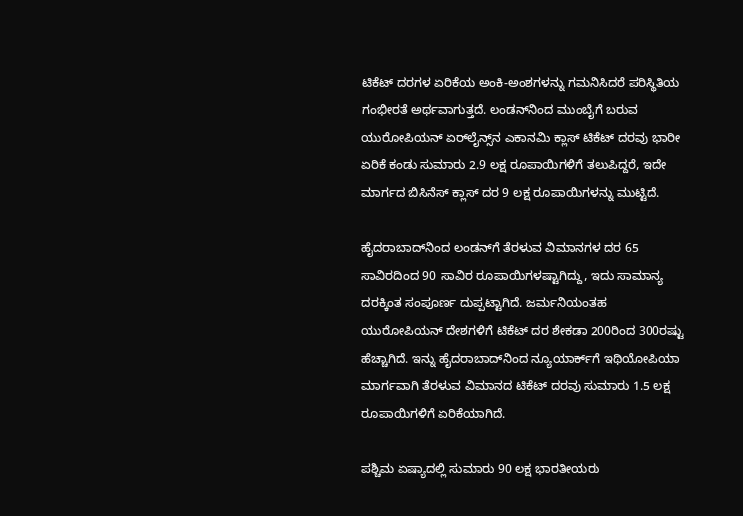ಟಿಕೆಟ್ ದರಗಳ ಏರಿಕೆಯ ಅಂಕಿ-ಅಂಶಗಳನ್ನು ಗಮನಿಸಿದರೆ ಪರಿಸ್ಥಿತಿಯ ಗಂಭೀರತೆ ಅರ್ಥವಾಗುತ್ತದೆ. ಲಂಡನ್‌ನಿಂದ ಮುಂಬೈಗೆ ಬರುವ ಯುರೋಪಿಯನ್ ಏರ್‌ಲೈನ್ಸ್‌ನ ಎಕಾನಮಿ ಕ್ಲಾಸ್ ಟಿಕೆಟ್ ದರವು ಭಾರೀ ಏರಿಕೆ ಕಂಡು ಸುಮಾರು 2.9 ಲಕ್ಷ ರೂಪಾಯಿಗಳಿಗೆ ತಲುಪಿದ್ದರೆ, ಇದೇ ಮಾರ್ಗದ ಬಿಸಿನೆಸ್ ಕ್ಲಾಸ್ ದರ 9 ಲಕ್ಷ ರೂಪಾಯಿಗಳನ್ನು ಮುಟ್ಟಿದೆ.

ಹೈದರಾಬಾದ್‌ನಿಂದ ಲಂಡನ್‌ಗೆ ತೆರಳುವ ವಿಮಾನಗಳ ದರ 65 ಸಾವಿರದಿಂದ 90 ಸಾವಿರ ರೂಪಾಯಿಗಳಷ್ಟಾಗಿದ್ದು, ಇದು ಸಾಮಾನ್ಯ ದರಕ್ಕಿಂತ ಸಂಪೂರ್ಣ ದುಪ್ಪಟ್ಟಾಗಿದೆ. ಜರ್ಮನಿಯಂತಹ ಯುರೋಪಿಯನ್ ದೇಶಗಳಿಗೆ ಟಿಕೆಟ್ ದರ ಶೇಕಡಾ 200ರಿಂದ 300ರಷ್ಟು ಹೆಚ್ಚಾಗಿದೆ. ಇನ್ನು ಹೈದರಾಬಾದ್‌ನಿಂದ ನ್ಯೂಯಾರ್ಕ್‌ಗೆ ಇಥಿಯೋಪಿಯಾ ಮಾರ್ಗವಾಗಿ ತೆರಳುವ ವಿಮಾನದ ಟಿಕೆಟ್ ದರವು ಸುಮಾರು 1.5 ಲಕ್ಷ ರೂಪಾಯಿಗಳಿಗೆ ಏರಿಕೆಯಾಗಿದೆ.

ಪಶ್ಚಿಮ ಏಷ್ಯಾದಲ್ಲಿ ಸುಮಾರು 90 ಲಕ್ಷ ಭಾರತೀಯರು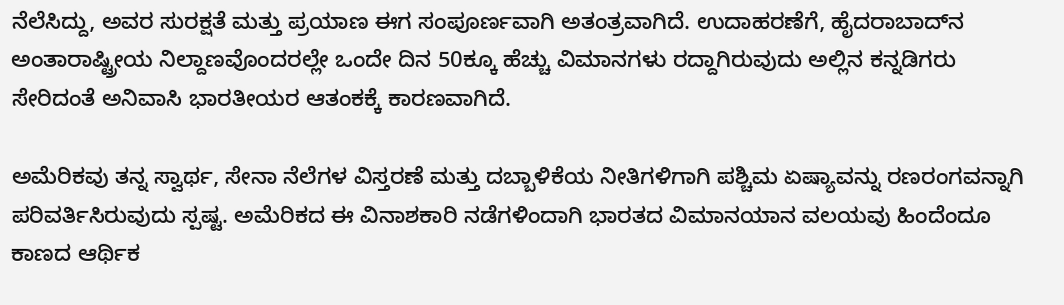ನೆಲೆಸಿದ್ದು, ಅವರ ಸುರಕ್ಷತೆ ಮತ್ತು ಪ್ರಯಾಣ ಈಗ ಸಂಪೂರ್ಣವಾಗಿ ಅತಂತ್ರವಾಗಿದೆ. ಉದಾಹರಣೆಗೆ, ಹೈದರಾಬಾದ್‌ನ ಅಂತಾರಾಷ್ಟ್ರೀಯ ನಿಲ್ದಾಣವೊಂದರಲ್ಲೇ ಒಂದೇ ದಿನ 50ಕ್ಕೂ ಹೆಚ್ಚು ವಿಮಾನಗಳು ರದ್ದಾಗಿರುವುದು ಅಲ್ಲಿನ ಕನ್ನಡಿಗರು ಸೇರಿದಂತೆ ಅನಿವಾಸಿ ಭಾರತೀಯರ ಆತಂಕಕ್ಕೆ ಕಾರಣವಾಗಿದೆ.

ಅಮೆರಿಕವು ತನ್ನ ಸ್ವಾರ್ಥ, ಸೇನಾ ನೆಲೆಗಳ ವಿಸ್ತರಣೆ ಮತ್ತು ದಬ್ಬಾಳಿಕೆಯ ನೀತಿಗಳಿಗಾಗಿ ಪಶ್ಚಿಮ ಏಷ್ಯಾವನ್ನು ರಣರಂಗವನ್ನಾಗಿ ಪರಿವರ್ತಿಸಿರುವುದು ಸ್ಪಷ್ಟ. ಅಮೆರಿಕದ ಈ ವಿನಾಶಕಾರಿ ನಡೆಗಳಿಂದಾಗಿ ಭಾರತದ ವಿಮಾನಯಾನ ವಲಯವು ಹಿಂದೆಂದೂ ಕಾಣದ ಆರ್ಥಿಕ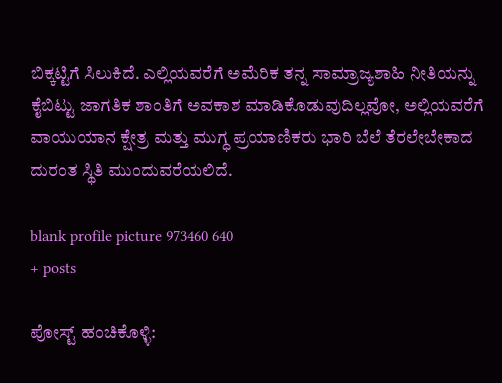ಬಿಕ್ಕಟ್ಟಿಗೆ ಸಿಲುಕಿದೆ. ಎಲ್ಲಿಯವರೆಗೆ ಅಮೆರಿಕ ತನ್ನ ಸಾಮ್ರಾಜ್ಯಶಾಹಿ ನೀತಿಯನ್ನು ಕೈಬಿಟ್ಟು ಜಾಗತಿಕ ಶಾಂತಿಗೆ ಅವಕಾಶ ಮಾಡಿಕೊಡುವುದಿಲ್ಲವೋ, ಅಲ್ಲಿಯವರೆಗೆ ವಾಯುಯಾನ ಕ್ಷೇತ್ರ ಮತ್ತು ಮುಗ್ಧ ಪ್ರಯಾಣಿಕರು ಭಾರಿ ಬೆಲೆ ತೆರಲೇಬೇಕಾದ ದುರಂತ ಸ್ಥಿತಿ ಮುಂದುವರೆಯಲಿದೆ.

blank profile picture 973460 640
+ posts

ಪೋಸ್ಟ್ ಹಂಚಿಕೊಳ್ಳಿ: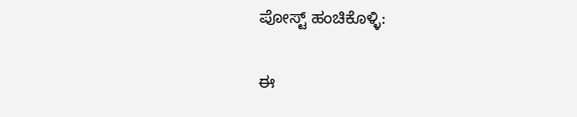ಪೋಸ್ಟ್ ಹಂಚಿಕೊಳ್ಳಿ:

ಈ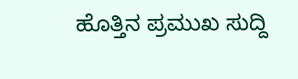ಹೊತ್ತಿನ ಪ್ರಮುಖ ಸುದ್ದಿ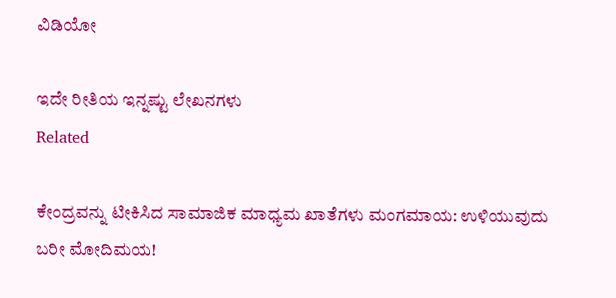ವಿಡಿಯೋ

ಇದೇ ರೀತಿಯ ಇನ್ನಷ್ಟು ಲೇಖನಗಳು
Related

ಕೇಂದ್ರವನ್ನು ಟೀಕಿಸಿದ ಸಾಮಾಜಿಕ ಮಾಧ್ಯಮ ಖಾತೆಗಳು ಮಂಗಮಾಯ: ಉಳಿಯುವುದು ಬರೀ ಮೋದಿಮಯ!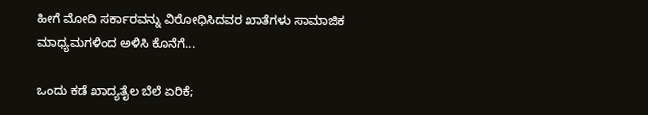ಹೀಗೆ ಮೋದಿ ಸರ್ಕಾರವನ್ನು ವಿರೋಧಿಸಿದವರ ಖಾತೆಗಳು ಸಾಮಾಜಿಕ ಮಾಧ್ಯಮಗಳಿಂದ ಅಳಿಸಿ ಕೊನೆಗೆ...

ಒಂದು ಕಡೆ ಖಾದ್ಯತೈಲ ಬೆಲೆ ಏರಿಕೆ;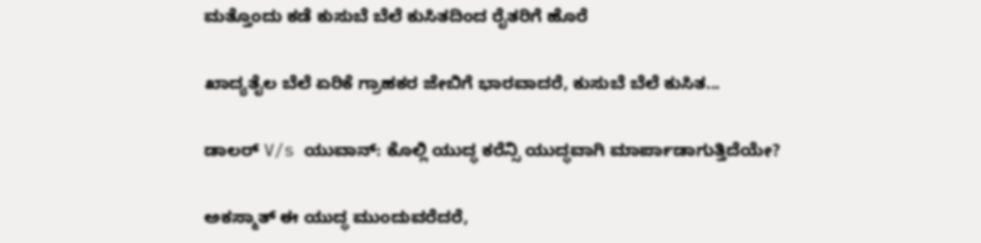ಮತ್ತೊಂದು ಕಡೆ ಕುಸುಬೆ ಬೆಲೆ ಕುಸಿತದಿಂದ ರೈತರಿಗೆ ಹೊರೆ

ಖಾದ್ಯತೈಲ ಬೆಲೆ ಏರಿಕೆ ಗ್ರಾಹಕರ ಜೇಬಿಗೆ ಭಾರವಾದರೆ, ಕುಸುಬೆ ಬೆಲೆ ಕುಸಿತ...

ಡಾಲರ್ V/s ಯುವಾನ್: ಕೊಲ್ಲಿ ಯುದ್ಧ ಕರೆನ್ಸಿ ಯುದ್ಧವಾಗಿ ಮಾರ್ಪಾಡಾಗುತ್ತಿದೆಯೇ?

ಅಕಸ್ಮಾತ್ ಈ ಯುದ್ಧ ಮುಂದುವರೆದರೆ,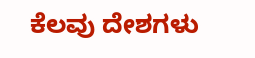ಕೆಲವು ದೇಶಗಳು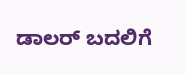ಡಾಲರ್ ಬದಲಿಗೆ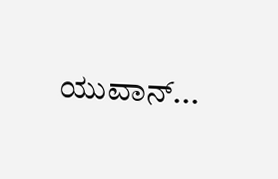ಯುವಾನ್...